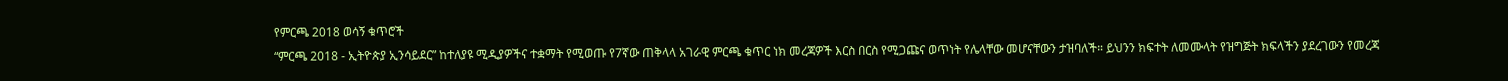የምርጫ 2018 ወሳኝ ቁጥሮች
“ምርጫ 2018 - ኢትዮጵያ ኢንሳይደር” ከተለያዩ ሚዲያዎችና ተቋማት የሚወጡ የ7ኛው ጠቅላላ አገራዊ ምርጫ ቁጥር ነክ መረጃዎች እርስ በርስ የሚጋጩና ወጥነት የሌላቸው መሆናቸውን ታዝባለች። ይህንን ክፍተት ለመሙላት የዝግጅት ክፍላችን ያደረገውን የመረጃ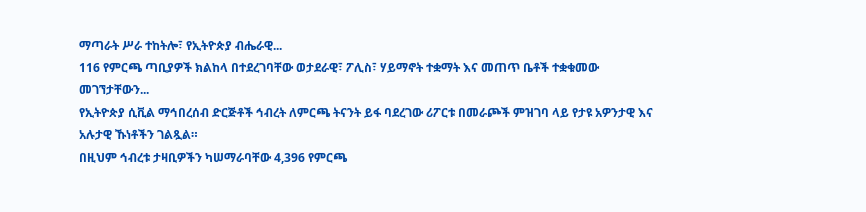ማጣራት ሥራ ተከትሎ፣ የኢትዮጵያ ብሔራዊ...
116 የምርጫ ጣቢያዎች ክልከላ በተደረገባቸው ወታደራዊ፣ ፖሊስ፣ ሃይማኖት ተቋማት እና መጠጥ ቤቶች ተቋቁመው መገኘታቸውን...
የኢትዮጵያ ሲቪል ማኅበረሰብ ድርጅቶች ኅብረት ለምርጫ ትናንት ይፋ ባደረገው ሪፖርቱ በመራጮች ምዝገባ ላይ የታዩ አዎንታዊ እና አሉታዊ ኹነቶችን ገልጿል።
በዚህም ኅብረቱ ታዛቢዎችን ካሠማራባቸው 4,396 የምርጫ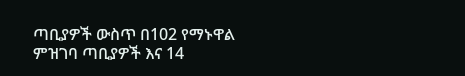ጣቢያዎች ውስጥ በ102 የማኑዋል ምዝገባ ጣቢያዎች እና 14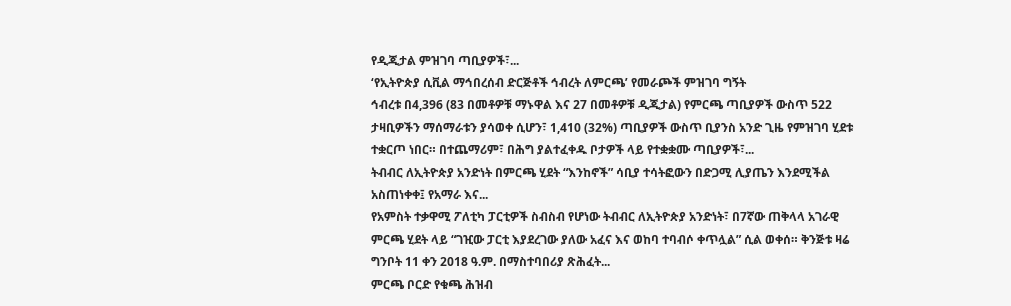የዲጂታል ምዝገባ ጣቢያዎች፣...
‘የኢትዮጵያ ሲቪል ማኅበረሰብ ድርጅቶች ኅብረት ለምርጫ’ የመራጮች ምዝገባ ግኝት
ኅብረቱ በ4,396 (83 በመቶዎቹ ማኑዋል እና 27 በመቶዎቹ ዲጂታል) የምርጫ ጣቢያዎች ውስጥ 522 ታዛቢዎችን ማሰማራቱን ያሳወቀ ሲሆን፣ 1,410 (32%) ጣቢያዎች ውስጥ ቢያንስ አንድ ጊዜ የምዝገባ ሂደቱ ተቋርጦ ነበር። በተጨማሪም፣ በሕግ ያልተፈቀዱ ቦታዎች ላይ የተቋቋሙ ጣቢያዎች፣...
ትብብር ለኢትዮጵያ አንድነት በምርጫ ሂደት “እንከኖች” ሳቢያ ተሳትፎውን በድጋሚ ሊያጤን እንደሚችል አስጠነቀቀ፤ የአማራ እና...
የአምስት ተቃዋሚ ፖለቲካ ፓርቲዎች ስብስብ የሆነው ትብብር ለኢትዮጵያ አንድነት፣ በ7ኛው ጠቅላላ አገራዊ ምርጫ ሂደት ላይ “ገዢው ፓርቲ እያደረገው ያለው አፈና እና ወከባ ተባብሶ ቀጥሏል” ሲል ወቀሰ። ቅንጅቱ ዛሬ ግንቦት 11 ቀን 2018 ዓ.ም. በማስተባበሪያ ጽሕፈት...
ምርጫ ቦርድ የቁጫ ሕዝብ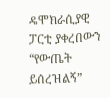ዴሞክራሲያዊ ፓርቲ ያቀረበውን “የውጤት ይሰረዝልኝ”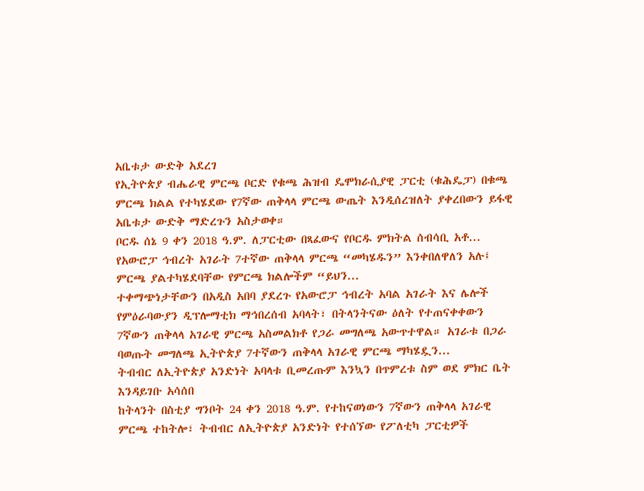አቤቱታ ውድቅ አደረገ
የኢትዮጵያ ብሔራዊ ምርጫ ቦርድ የቁጫ ሕዝብ ዴሞክራሲያዊ ፓርቲ (ቁሕዴፓ) በቁጫ ምርጫ ክልል የተካሄደው የ7ኛው ጠቅላላ ምርጫ ውጤት እንዲሰረዝለት ያቀረበውን ይፋዊ አቤቱታ ውድቅ ማድረጉን አስታወቀ።
ቦርዱ ሰኔ 9 ቀን 2018 ዓ.ም. ለፓርቲው በጻፈውና የቦርዱ ምክትል ሰብሳቢ አቶ...
የአውሮፓ ኅብረት አገራት 7ተኛው ጠቅላላ ምርጫ “መካሄዱን” እንቀበለዋለን አሉ፤ ምርጫ ያልተካሄደባቸው የምርጫ ክልሎችም “ይህን...
ተቀማጭነታቸውን በአዲስ አበባ ያደረጉ የአውሮፓ ኅብረት አባል አገራት እና ሌሎች የምዕራባውያን ዲፕሎማቲክ ማኅበረሰብ አባላት፣ በትላንትናው ዕለት የተጠናቀቀውን 7ኛውን ጠቅላላ አገራዊ ምርጫ አስመልክቶ የጋራ መግለጫ አውጥተዋል። አገራቱ በጋራ ባወጡት መግለጫ ኢትዮጵያ 7ተኛውን ጠቅላላ አገራዊ ምርጫ ማካሄዷን...
ትብብር ለኢትዮጵያ አንድነት አባላቱ ቢመረጡም እንኳን በጥምረቱ ስም ወደ ምክር ቤት እንዳይገቡ አሳሰበ
ከትላንት በስቲያ ግንቦት 24 ቀን 2018 ዓ.ም. የተከናወነውን 7ኛውን ጠቅላላ አገራዊ ምርጫ ተከትሎ፣ ትብብር ለኢትዮጵያ አንድነት የተሰኘው የፖለቲካ ፓርቲዎች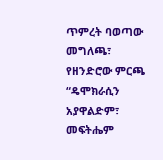ጥምረት ባወጣው መግለጫ፣ የዘንድሮው ምርጫ “ዴሞክራሲን አያዋልድም፣ መፍትሔም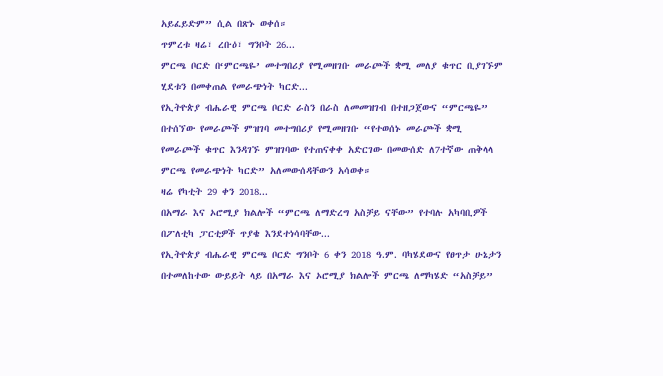አይፈይድም” ሲል በጽኑ ወቀሰ።
ጥምረቱ ዛሬ፣ ረቡዕ፣ ግንቦት 26...
ምርጫ ቦርድ በ‘ምርጫዬ’ መተግበሪያ የሚመዘገቡ መራጮች ቋሚ መለያ ቁጥር ቢያገኙም ሂደቱን በመቀጠል የመራጭነት ካርድ...
የኢትዮጵያ ብሔራዊ ምርጫ ቦርድ ራስን በራስ ለመመዝገብ በተዘጋጀውና “ምርጫዬ” በተሰኘው የመራጮች ምዝገባ መተግበሪያ የሚመዘገቡ “የተወሰኑ መራጮች ቋሚ የመራጮች ቁጥር እንዳገኙ ምዝገባው የተጠናቀቀ አድርገው በመውሰድ ለ7ተኛው ጠቅላላ ምርጫ የመራጭነት ካርድ” አለመውሰዳቸውን አሳወቀ።
ዛሬ የካቲት 29 ቀን 2018...
በአማራ እና ኦሮሚያ ክልሎች “ምርጫ ለማድረግ አስቻይ ናቸው” የተባሉ አካባቢዎች በፖለቲካ ፓርቲዎች ጥያቄ እንደተነሳባቸው...
የኢትዮጵያ ብሔራዊ ምርጫ ቦርድ ግንቦት 6 ቀን 2018 ዓ.ም. ባካሄደውና የፀጥታ ሁኔታን በተመለከተው ውይይት ላይ በአማራ እና ኦሮሚያ ክልሎች ምርጫ ለማካሄድ “አስቻይ”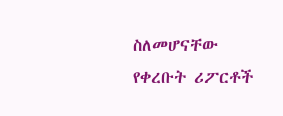ስለመሆናቸው የቀረቡት ሪፖርቶች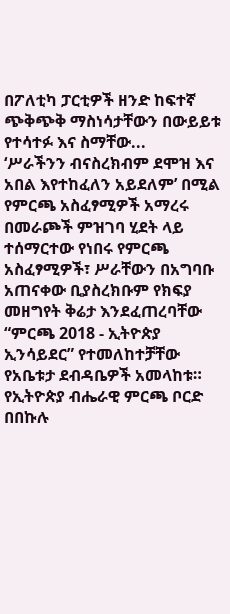በፖለቲካ ፓርቲዎች ዘንድ ከፍተኛ ጭቅጭቅ ማስነሳታቸውን በውይይቱ የተሳተፉ እና ስማቸው...
‘ሥራችንን ብናስረክብም ደሞዝ እና አበል እየተከፈለን አይደለም’ በሚል የምርጫ አስፈፃሚዎች አማረሩ
በመራጮች ምዝገባ ሂደት ላይ ተሰማርተው የነበሩ የምርጫ አስፈፃሚዎች፣ ሥራቸውን በአግባቡ አጠናቀው ቢያስረክቡም የክፍያ መዘግየት ቅሬታ እንደፈጠረባቸው “ምርጫ 2018 - ኢትዮጵያ ኢንሳይደር” የተመለከተቻቸው የአቤቱታ ደብዳቤዎች አመላከቱ። የኢትዮጵያ ብሔራዊ ምርጫ ቦርድ በበኩሉ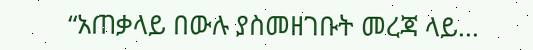“አጠቃላይ በውሉ ያስመዘገቡት መረጃ ላይ...